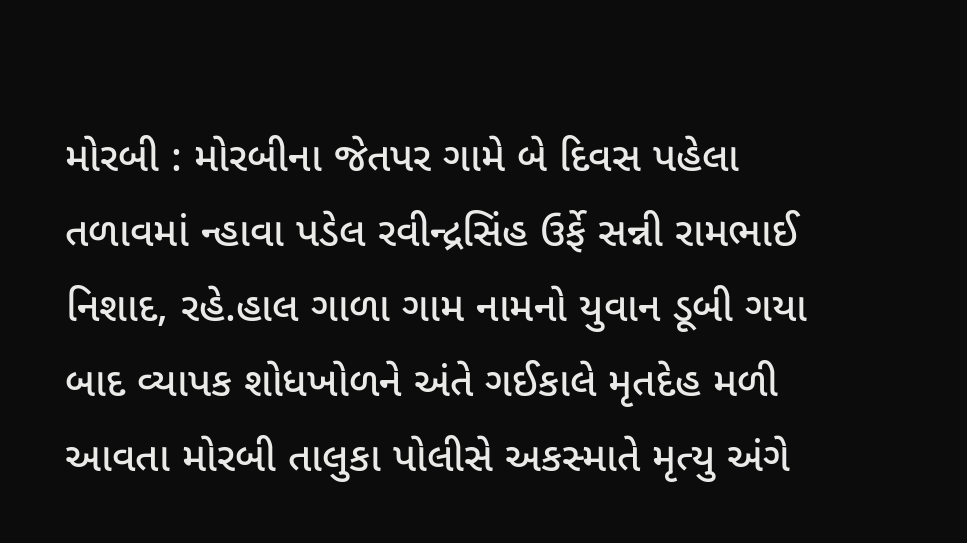મોરબી : મોરબીના જેતપર ગામે બે દિવસ પહેલા તળાવમાં ન્હાવા પડેલ રવીન્દ્રસિંહ ઉર્ફે સન્ની રામભાઈ નિશાદ, રહે.હાલ ગાળા ગામ નામનો યુવાન ડૂબી ગયા બાદ વ્યાપક શોધખોળને અંતે ગઈકાલે મૃતદેહ મળી આવતા મોરબી તાલુકા પોલીસે અકસ્માતે મૃત્યુ અંગે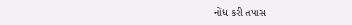નોંધ કરી તપાસ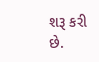શરૂ કરી છે.